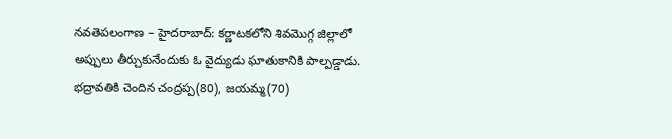నవతెపలంగాణ – హైదరాబాద్: కర్ణాటకలోని శివమొగ్గ జిల్లాలో అప్పులు తీర్చుకునేందుకు ఓ వైద్యుడు ఘాతుకానికి పాల్పడ్డాడు. భద్రావతికి చెందిన చంద్రప్ప(80), జయమ్మ(70)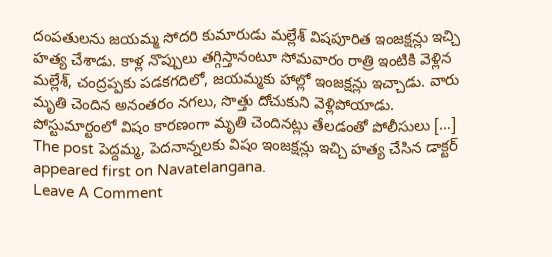దంపతులను జయమ్మ సోదరి కుమారుడు మల్లేశ్ విషపూరిత ఇంజక్షన్లు ఇచ్చి హత్య చేశాడు. కాళ్ల నొప్పులు తగ్గిస్తానంటూ సోమవారం రాత్రి ఇంటికి వెళ్లిన మల్లేశ్, చంద్రప్పకు పడకగదిలో, జయమ్మకు హాల్లో ఇంజక్షన్లు ఇచ్చాడు. వారు మృతి చెందిన అనంతరం నగలు, సొత్తు దోచుకుని వెళ్లిపోయాడు. పోస్టుమార్టంలో విషం కారణంగా మృతి చెందినట్లు తేలడంతో పోలీసులు […]
The post పెద్దమ్మ, పెదనాన్నలకు విషం ఇంజక్షన్లు ఇచ్చి హత్య చేసిన డాక్టర్ appeared first on Navatelangana.
Leave A Comment